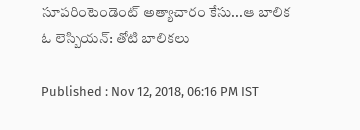సూపరింటెండెంట్‌ అత్యాచారం కేసు...ఆ బాలిక ఓ లెస్బియన్: తోటి బాలికలు

Published : Nov 12, 2018, 06:16 PM IST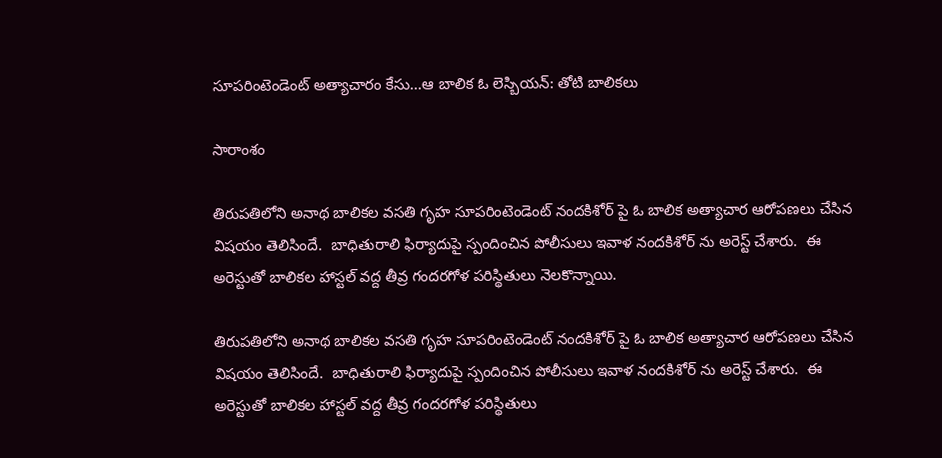సూపరింటెండెంట్‌ అత్యాచారం కేసు...ఆ బాలిక ఓ లెస్బియన్: తోటి బాలికలు

సారాంశం

తిరుపతిలోని అనాథ బాలికల వసతి గృహ సూపరింటెండెంట్ నందకిశోర్ పై ఓ బాలిక అత్యాచార ఆరోపణలు చేసిన విషయం తెలిసిందే.  బాధితురాలి ఫిర్యాదుపై స్పందించిన పోలీసులు ఇవాళ నందకిశోర్ ను అరెస్ట్ చేశారు.  ఈ అరెస్టుతో బాలికల హాస్టల్ వద్ద తీవ్ర గందరగోళ పరిస్థితులు నెలకొన్నాయి.

తిరుపతిలోని అనాథ బాలికల వసతి గృహ సూపరింటెండెంట్ నందకిశోర్ పై ఓ బాలిక అత్యాచార ఆరోపణలు చేసిన విషయం తెలిసిందే.  బాధితురాలి ఫిర్యాదుపై స్పందించిన పోలీసులు ఇవాళ నందకిశోర్ ను అరెస్ట్ చేశారు.  ఈ అరెస్టుతో బాలికల హాస్టల్ వద్ద తీవ్ర గందరగోళ పరిస్థితులు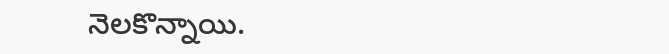నెలకొన్నాయి.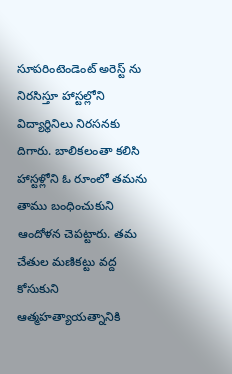సూపరింటెండెంట్ అరెస్ట్ ను నిరసిస్తూ హాస్టల్లోని విద్యార్థినిలు నిరసనకు దిగారు. బాలికలంతా కలిసి హాస్టళ్లోని ఓ రూంలో తమను తాము బంధించుకుని ఆందోళన చెపట్టారు. తమ చేతుల మణికట్టు వద్ద కోసుకుని ఆత్మహత్యాయత్నానికి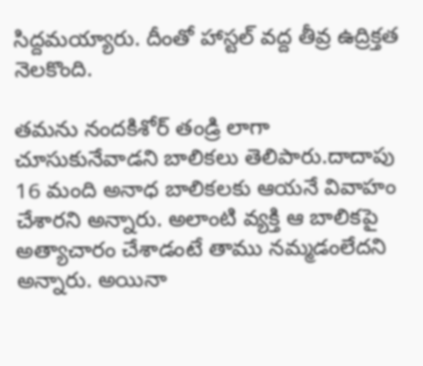సిద్దమయ్యారు. దీంతో హాస్టల్ వద్ద తీవ్ర ఉద్రిక్తత నెలకొంది.

తమను నందకిశోర్ తండ్రి లాగా చూసుకునేవాడని బాలికలు తెలిపారు.దాదాపు 16 మంది అనాధ బాలికలకు ఆయనే వివాహం చేశారని అన్నారు. అలాంటి వ్యక్తి ఆ బాలికపై అత్యాచారం చేశాడంటే తాము నమ్మడంలేదని అన్నారు. అయినా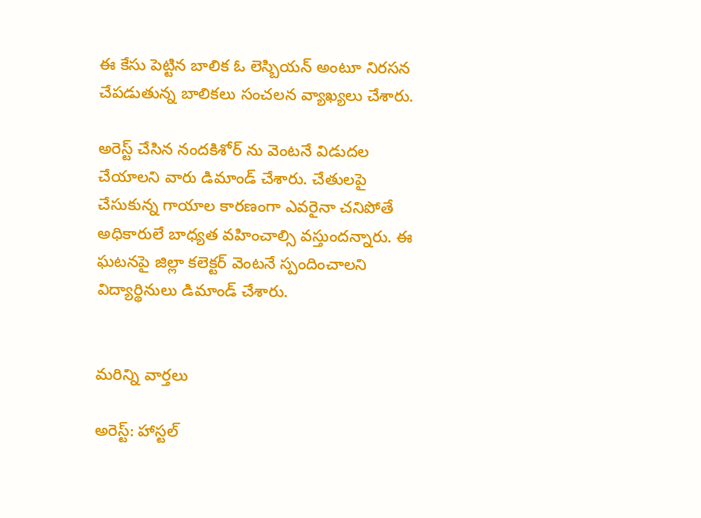ఈ కేసు పెట్టిన బాలిక ఓ లెస్బియన్ అంటూ నిరసన చేపడుతున్న బాలికలు సంచలన వ్యాఖ్యలు చేశారు.

అరెస్ట్ చేసిన నందకిశోర్ ను వెంటనే విడుదల చేయాలని వారు డిమాండ్ చేశారు. చేతులపై చేసుకున్న గాయాల కారణంగా ఎవరైనా చనిపోతే అధికారులే బాధ్యత వహించాల్సి వస్తుందన్నారు. ఈ ఘటనపై జిల్లా కలెక్టర్‌ వెంటనే స్పందించాలని  విద్యార్థినులు డిమాండ్ చేశారు.


మరిన్ని వార్తలు

అరెస్ట్: హాస్టల్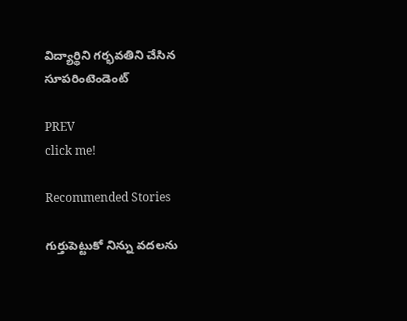విద్యార్థిని గర్భవతిని చేసిన సూపరింటెండెంట్

PREV
click me!

Recommended Stories

గుర్తుపెట్టుకో నిన్ను వదలను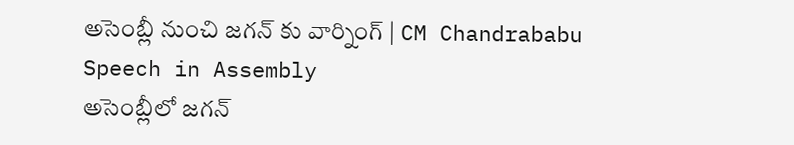అసెంబ్లీ నుంచి జగన్ కు వార్నింగ్ | CM Chandrababu Speech in Assembly
అసెంబ్లీలో జగన్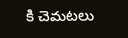కి చెమటలు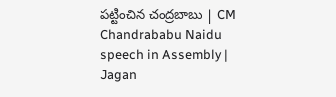పట్టించిన చంద్రబాబు | CM Chandrababu Naidu speech in Assembly | Jagan